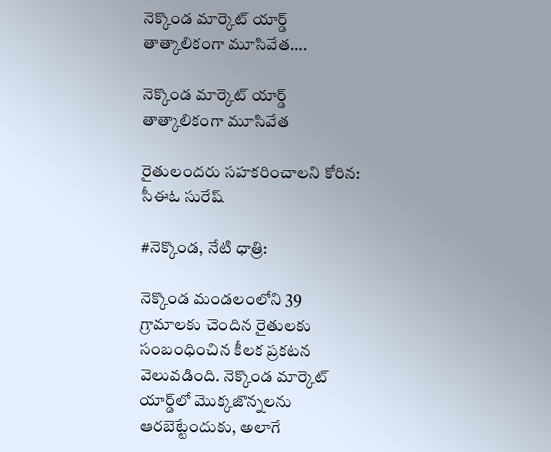నెక్కొండ మార్కెట్ యార్డ్ తాత్కాలికంగా మూసివేత….

నెక్కొండ మార్కెట్ యార్డ్ తాత్కాలికంగా మూసివేత

రైతులందరు సహకరించాలని కోరిన: సీఈఓ సురేష్

#నెక్కొండ, నేటి ధాత్రి:

నెక్కొండ మండలంలోని 39 గ్రామాలకు చెందిన రైతులకు సంబంధించిన కీలక ప్రకటన వెలువడింది. నెక్కొండ మార్కెట్ యార్డ్‌లో మొక్కజొన్నలను ఆరబెట్టేందుకు, అలాగే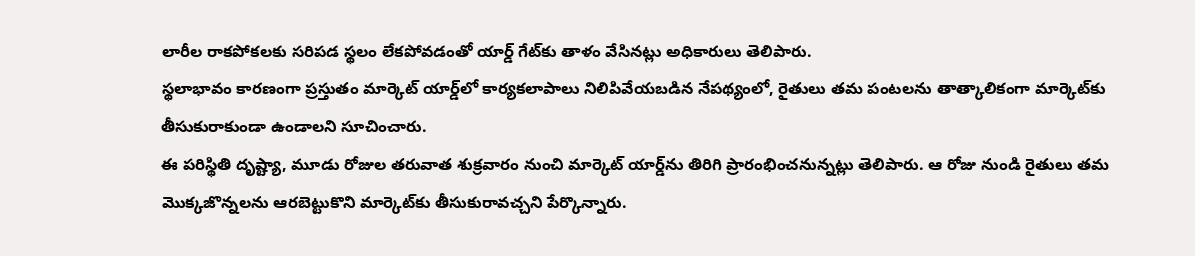లారీల రాకపోకలకు సరిపడ స్థలం లేకపోవడంతో యార్డ్ గేట్‌కు తాళం వేసినట్లు అధికారులు తెలిపారు.
స్థలాభావం కారణంగా ప్రస్తుతం మార్కెట్ యార్డ్‌లో కార్యకలాపాలు నిలిపివేయబడిన నేపథ్యంలో, రైతులు తమ పంటలను తాత్కాలికంగా మార్కెట్‌కు తీసుకురాకుండా ఉండాలని సూచించారు.
ఈ పరిస్థితి దృష్ట్యా, మూడు రోజుల తరువాత శుక్రవారం నుంచి మార్కెట్ యార్డ్‌ను తిరిగి ప్రారంభించనున్నట్లు తెలిపారు. ఆ రోజు నుండి రైతులు తమ మొక్కజొన్నలను ఆరబెట్టుకొని మార్కెట్‌కు తీసుకురావచ్చని పేర్కొన్నారు.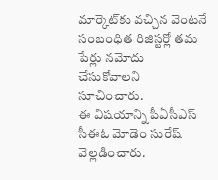మార్కెట్‌కు వచ్చిన వెంటనే సంబంధిత రిజిస్టర్లో తమ పేర్లు నమోదు చేసుకోవాలని సూచించారు.
ఈ విషయాన్ని పీఏసీఎస్ సీఈఓ మోడెం సురేష్ వెల్లడించారు.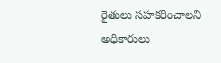రైతులు సహకరించాలని అధికారులు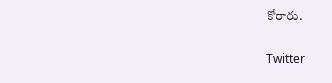కోరారు.

Twitter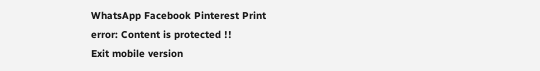WhatsApp Facebook Pinterest Print
error: Content is protected !!
Exit mobile version